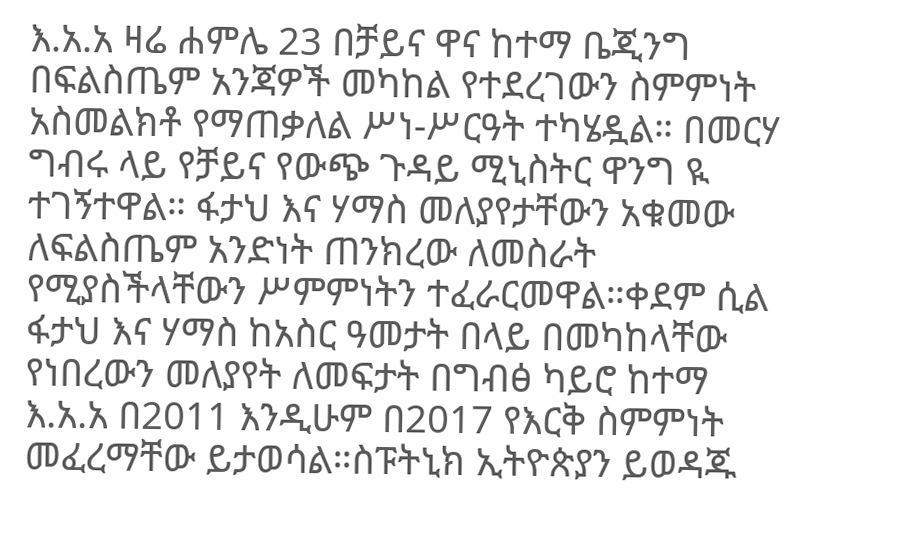እ.አ.አ ዛሬ ሐምሌ 23 በቻይና ዋና ከተማ ቤጂንግ በፍልስጤም አንጃዎች መካከል የተደረገውን ስምምነት አስመልክቶ የማጠቃለል ሥነ-ሥርዓት ተካሄዷል። በመርሃ ግብሩ ላይ የቻይና የውጭ ጉዳይ ሚኒስትር ዋንግ ዪ ተገኝተዋል። ፋታህ እና ሃማስ መለያየታቸውን አቁመው ለፍልስጤም አንድነት ጠንክረው ለመስራት የሚያስችላቸውን ሥምምነትን ተፈራርመዋል።ቀደም ሲል ፋታህ እና ሃማስ ከአስር ዓመታት በላይ በመካከላቸው የነበረውን መለያየት ለመፍታት በግብፅ ካይሮ ከተማ እ.አ.አ በ2011 እንዲሁም በ2017 የእርቅ ስምምነት መፈረማቸው ይታወሳል።ስፑትኒክ ኢትዮጵያን ይወዳጁ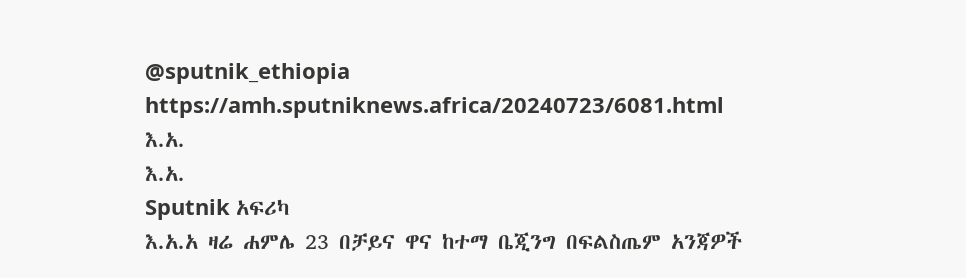@sputnik_ethiopia
https://amh.sputniknews.africa/20240723/6081.html
እ.አ.
እ.አ.
Sputnik አፍሪካ
እ.አ.አ ዛሬ ሐምሌ 23 በቻይና ዋና ከተማ ቤጂንግ በፍልስጤም አንጃዎች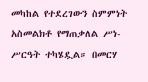መካከል የተደረገውን ስምምነት አስመልክቶ የማጠቃለል ሥነ-ሥርዓት ተካሄዷል። በመርሃ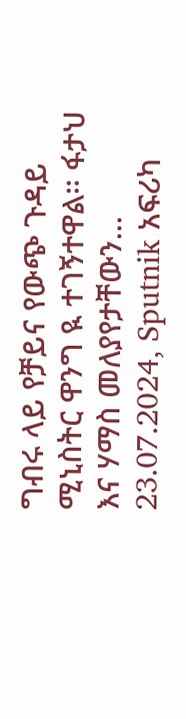ግብሩ ላይ የቻይና የውጭ ጉዳይ ሚኒስትር ዋንግ ዪ ተገኝተዋል። ፋታህ እና ሃማስ መለያየታቸውን... 23.07.2024, Sputnik አፍሪካ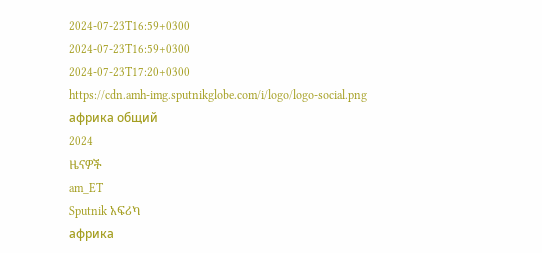2024-07-23T16:59+0300
2024-07-23T16:59+0300
2024-07-23T17:20+0300
https://cdn.amh-img.sputnikglobe.com/i/logo/logo-social.png
африка общий
2024
ዜናዎች
am_ET
Sputnik አፍሪካ
африка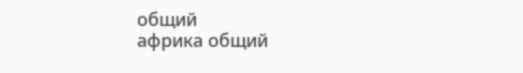общий
африка общий